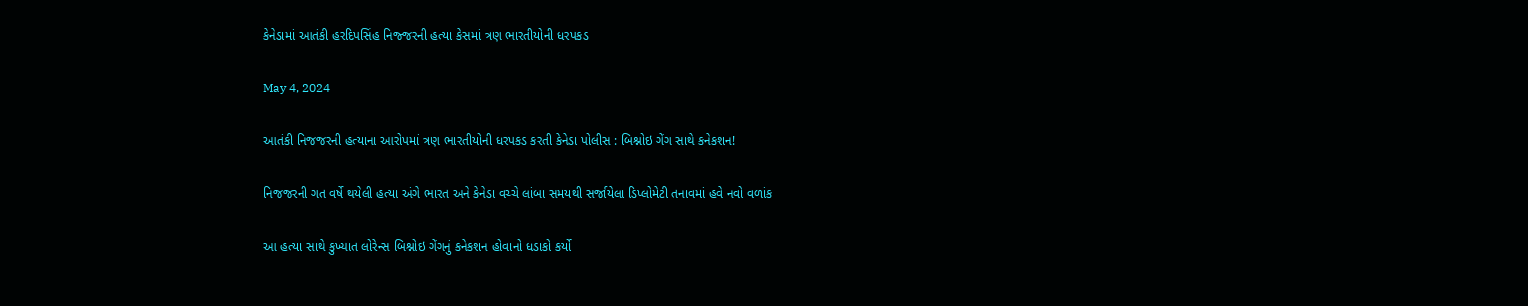કેનેડામાં આતંકી હરદિપસિંહ નિજ્જરની હત્યા કેસમાં ત્રણ ભારતીયોની ધરપકડ

May 4, 2024

આતંકી નિજજરની હત્યાના આરોપમાં ત્રણ ભારતીયોની ધરપકડ કરતી કેનેડા પોલીસ : બિશ્નોઇ ગેંગ સાથે કનેકશન!

નિજજરની ગત વર્ષે થયેલી હત્યા અંગે ભારત અને કેનેડા વચ્ચે લાંબા સમયથી સર્જાયેલા ડિપ્લોમેટી તનાવમાં હવે નવો વળાંક

આ હત્યા સાથે કુખ્યાત લોરેન્સ બિશ્નોઇ ગેંગનું કનેકશન હોવાનો ધડાકો કર્યો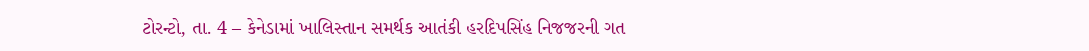ટોરન્ટો, તા. 4 – કેનેડામાં ખાલિસ્તાન સમર્થક આતંકી હરદિપસિંહ નિજજરની ગત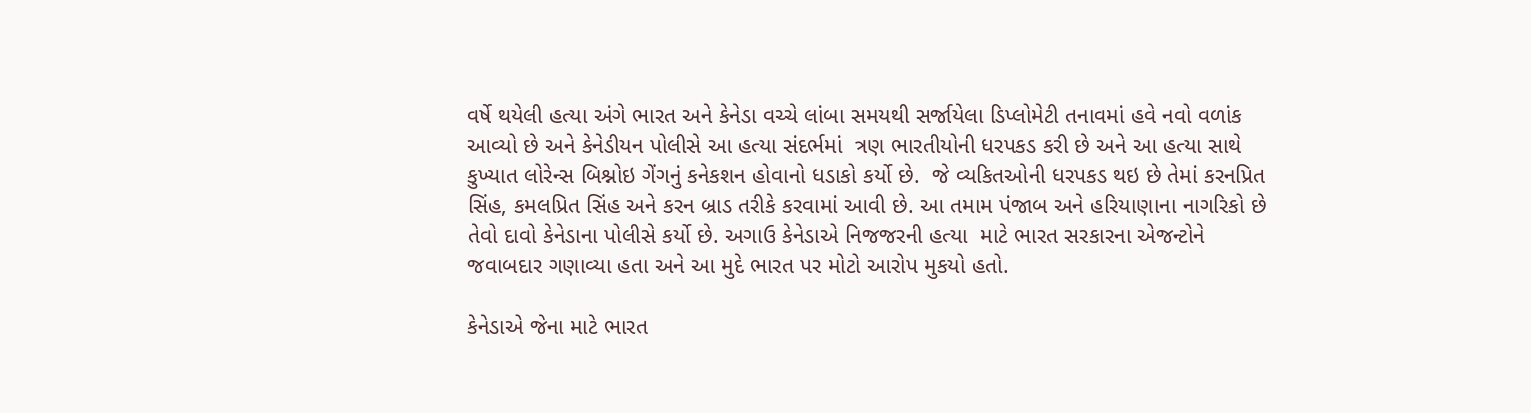વર્ષે થયેલી હત્યા અંગે ભારત અને કેનેડા વચ્ચે લાંબા સમયથી સર્જાયેલા ડિપ્લોમેટી તનાવમાં હવે નવો વળાંક આવ્યો છે અને કેનેડીયન પોલીસે આ હત્યા સંદર્ભમાં  ત્રણ ભારતીયોની ધરપકડ કરી છે અને આ હત્યા સાથે કુખ્યાત લોરેન્સ બિશ્નોઇ ગેંગનું કનેકશન હોવાનો ધડાકો કર્યો છે.  જે વ્યકિતઓની ધરપકડ થઇ છે તેમાં કરનપ્રિત સિંહ, કમલપ્રિત સિંહ અને કરન બ્રાડ તરીકે કરવામાં આવી છે. આ તમામ પંજાબ અને હરિયાણાના નાગરિકો છે તેવો દાવો કેનેડાના પોલીસે કર્યો છે. અગાઉ કેનેડાએ નિજજરની હત્યા  માટે ભારત સરકારના એજન્ટોને જવાબદાર ગણાવ્યા હતા અને આ મુદે ભારત પર મોટો આરોપ મુકયો હતો.

કેનેડાએ જેના માટે ભારત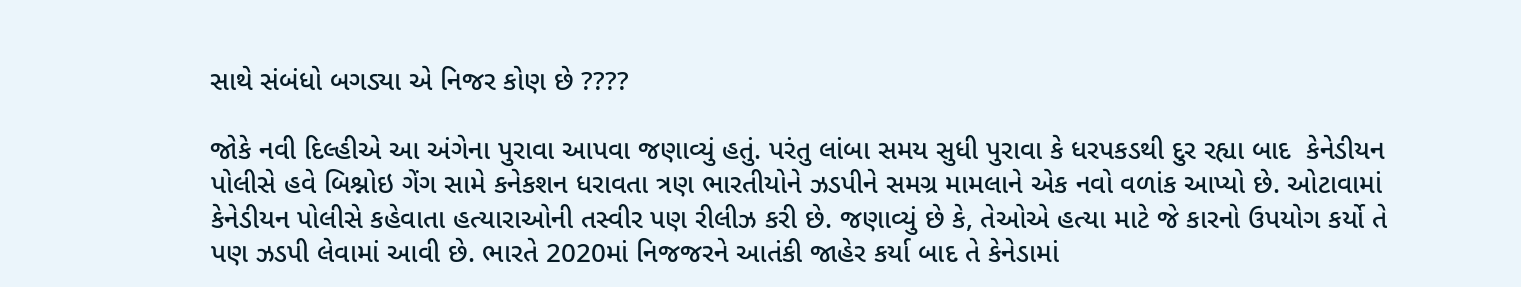સાથે સંબંધો બગડ્યા એ નિજર કોણ છે ????

જોકે નવી દિલ્હીએ આ અંગેના પુરાવા આપવા જણાવ્યું હતું. પરંતુ લાંબા સમય સુધી પુરાવા કે ધરપકડથી દુર રહ્યા બાદ  કેનેડીયન પોલીસે હવે બિશ્નોઇ ગેંગ સામે કનેકશન ધરાવતા ત્રણ ભારતીયોને ઝડપીને સમગ્ર મામલાને એક નવો વળાંક આપ્યો છે. ઓટાવામાં કેનેડીયન પોલીસે કહેવાતા હત્યારાઓની તસ્વીર પણ રીલીઝ કરી છે. જણાવ્યું છે કે, તેઓએ હત્યા માટે જે કારનો ઉપયોગ કર્યો તે પણ ઝડપી લેવામાં આવી છે. ભારતે 2020માં નિજજરને આતંકી જાહેર કર્યા બાદ તે કેનેડામાં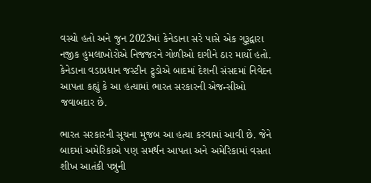વસ્યો હતો અને જુન 2023માં કેનેડાના સરે પાસે એક ગુરૂદ્વારા નજીક હુમલાખોરોએ નિજજરને ગોળીઓ દાગીને ઠાર માર્યો હતો. કેનેડાના વડાપ્રધાન જસ્ટીન ટ્રુડોએ બાદમાં દેશની સંસદમાં નિવેદન આપતા કહ્યું કે આ હત્યામાં ભારત સરકારની એજન્સીઓ જવાબદાર છે.

ભારત સરકારની સૂચના મુજબ આ હત્યા કરવામાં આવી છે. જેને બાદમાં અમેરિકાએ પણ સમર્થન આપતા અને અમેરિકામાં વસતા શીખ આતંકી પન્નુની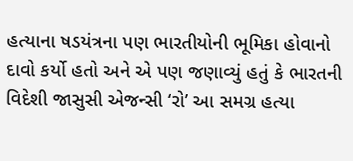હત્યાના ષડયંત્રના પણ ભારતીયોની ભૂમિકા હોવાનો દાવો કર્યો હતો અને એ પણ જણાવ્યું હતું કે ભારતની વિદેશી જાસુસી એજન્સી ‘રો’ આ સમગ્ર હત્યા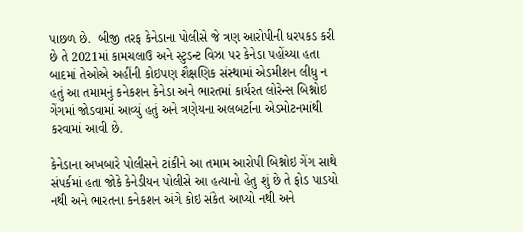પાછળ છે.  બીજી તરફ કેનેડાના પોલીસે જે ત્રણ આરોપીની ધરપકડ કરી છે તે 2021માં કામચલાઉ અને સ્ટુડન્ટ વિઝા પર કેનેડા પહોંચ્યા હતા બાદમાં તેઓએ અહીંની કોઇપણ શૈક્ષણિક સંસ્થામાં એડમીશન લીધુ ન હતું આ તમામનું કનેકશન કેનેડા અને ભારતમાં કાર્યરત લોરેન્સ બિશ્નોઇ ગેંગમાં જોડવામાં આવ્યું હતું અને ત્રણેયના અલબર્ટાના એડમોટનમાંથી કરવામાં આવી છે.

કેનેડાના અખબારે પોલીસને ટાંકીને આ તમામ આરોપી બિશ્નોઇ ગેંગ સાથે સંપર્કમાં હતા જોકે કેનેડીયન પોલીસે આ હત્યાનો હેતુ શું છે તે ફોડ પાડયો નથી અને ભારતના કનેકશન અંગે કોઇ સંકેત આપ્યો નથી અને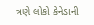ત્રણે લોકો કેનેડાની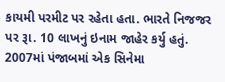કાયમી પરમીટ પર રહેતા હતા. ભારતે નિજજર પર રૂા. 10 લાખનું ઇનામ જાહેર કર્યુ હતું. 2007માં પંજાબમાં એક સિનેમા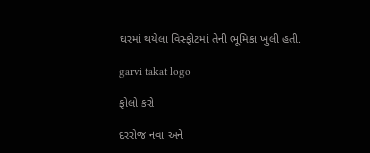ઘરમાં થયેલા વિસ્ફોટમાં તેની ભૂમિકા ખુલી હતી.

garvi takat logo

ફોલો કરો

દરરોજ નવા અને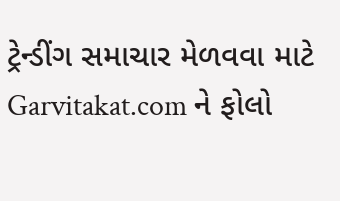ટ્રેન્ડીંગ સમાચાર મેળવવા માટે Garvitakat.com ને ફોલો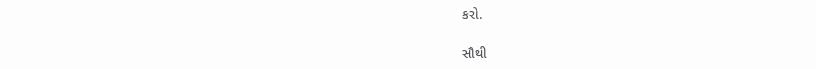કરો.

સૌથી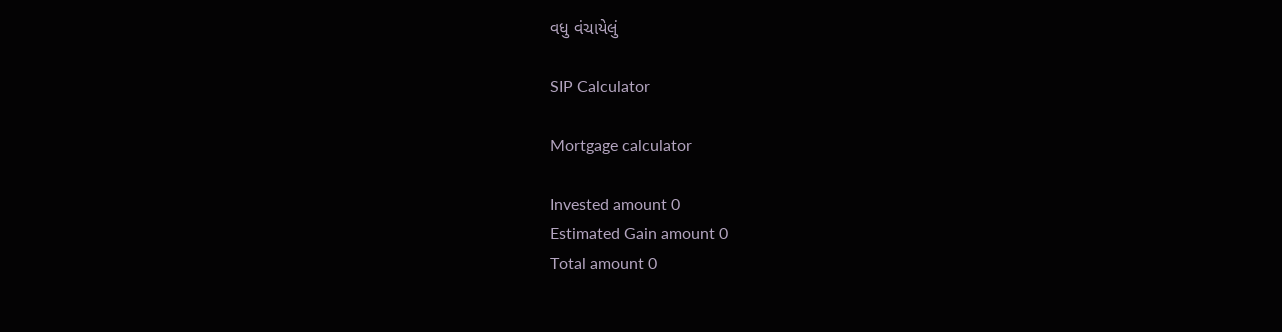વધુ વંચાયેલું

SIP Calculator

Mortgage calculator

Invested amount 0
Estimated Gain amount 0
Total amount 0